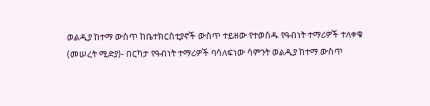ወልዲያ ከተማ ውስጥ ከቤተክርስቲያኖች ውስጥ ተይዘው የተወሰዱ የዓብነት ተማሪዎች ተለቀቁ
(መሠረት ሚድያ)- በርካታ የዓብነት ተማሪዎች ባሳለፍነው ሳምንት ወልዲያ ከተማ ውስጥ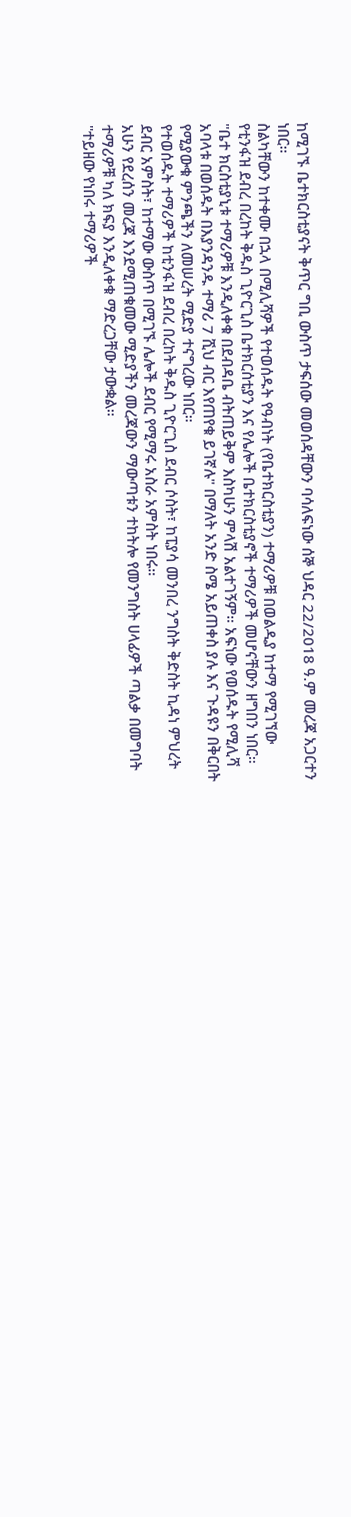ከሚገኙ ቤተክርስቲያናት ቅጥር ግቢ ውስጥ ታፍሰው መወሰዳቸውን ባሳለፍነው ሰኞ ህዳር 22/2018 ዓ.ም መረጃ አጋርተን ነበር።
ስልካቸውን ከተቀሙ በኋላ በሚሊሻዎች የተወሰዱት የዓብነት (የቤተክርስቲያን) ተማሪዎቹ በወልዲያ ከተማ የሚገኘው የቲንፋዝ ደብረ በረከት ቅዱስ ጊዮርጊስ ቤተክርሰቲያን እና የሌሎች ቤተክርስቲያኖች ተማሪዎች መሆናቸውን ዘግበን ነበር።
"ቤተ ክርስቲያኒቱ ተማሪዎቹ እንዲለቀቁ በደብዳቤ ብትጠይቅም እስካሁን ምላሽ አልተገኝም። አፍነው የወሰዱት የሚሊሻ አባላቱ በወሰዱት በእያንዳንዱ ተማሪ 7 ሺህ ብር እየጠየቁ ይገኛሉ" በማለት አንድ ስሜ አይጠቀስ ያሉ እና ጉዳዩን በቅርበት የሚያውቁ ምንጫችን ለመሠረት ሚድያ ተናግረው ነበር።
የተወሰዱት ተማሪዎች ከቲንፋዝ ደብረ በረከት ቅዱስ ጊዮርጊስ ደብር ሶስት፣ ከፒያሳ መንበረ ንግስት ቅድስት ኪዳነ ምህረት ደብር አምስት፣ ከተማው ውስጥ በሚገኙ ሌሎች ደብር የሚማሩ አስራ አምስት ነበሩ።
አሁን የደረሰን መረጃ እንደሚጠቁመው ሚድያችን መረጃውን ማውጣቱን ተከትሎ የመንግስት ሀላፊዎች ጣልቃ በመግባት ተማሪዎቹ ካለ ክፍያ እንዲለቀቁ ማድረጋቸው ታውቋል።
"ተይዘው የነበሩ ተማሪዎች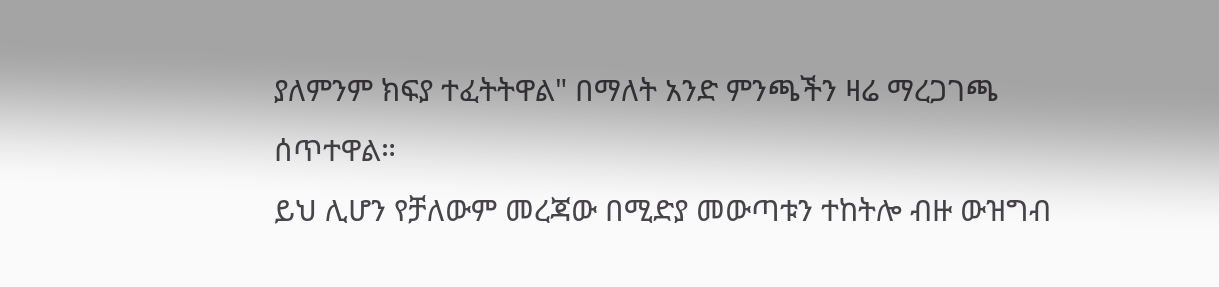ያለምንም ክፍያ ተፈትትዋል" በማለት አንድ ምንጫችን ዛሬ ማረጋገጫ ሰጥተዋል።
ይህ ሊሆን የቻለውም መረጃው በሚድያ መውጣቱን ተከትሎ ብዙ ውዝግብ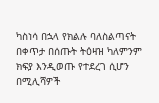ካስነሳ በኋላ የክልሉ ባለስልጣናት በቀጥታ በሰጡት ትዕዛዝ ካለምንም ክፍያ እንዲወጡ የተደረገ ሲሆን በሚሊሻዎች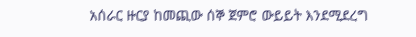አሰራር ዙርያ ከመጪው ሰኞ ጀምሮ ውይይት እንደሚደረግ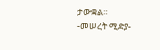ታውቋል።
-መሠረት ሚድያ-